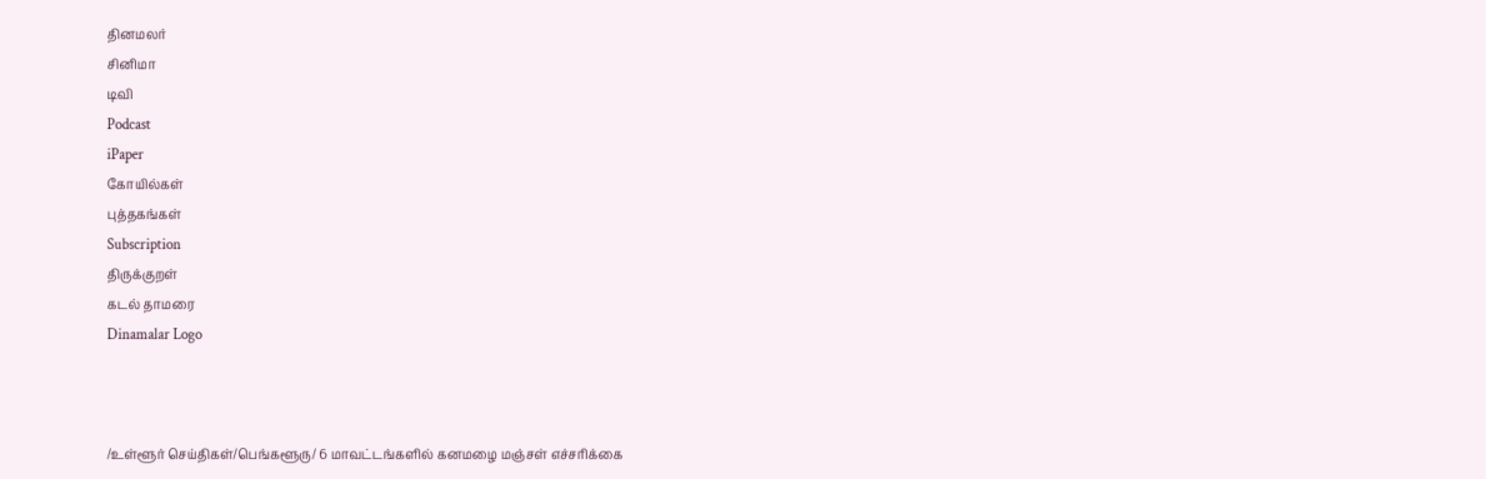தினமலர்
சினிமா
டிவி
Podcast
iPaper
கோயில்கள்
புத்தகங்கள்
Subscription
திருக்குறள்
கடல் தாமரை
Dinamalar Logo



/உள்ளூர் செய்திகள்/பெங்களூரு/ 6 மாவட்டங்களில் கனமழை மஞ்சள் எச்சரிக்கை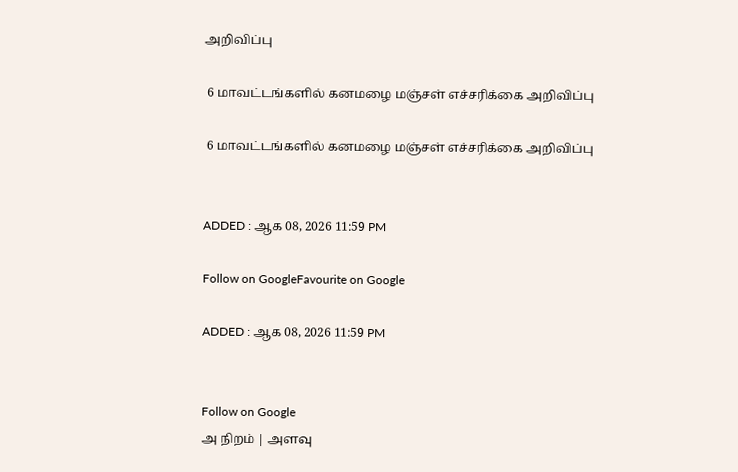அறிவிப்பு

 6 மாவட்டங்களில் கனமழை மஞ்சள் எச்சரிக்கை அறிவிப்பு

 6 மாவட்டங்களில் கனமழை மஞ்சள் எச்சரிக்கை அறிவிப்பு


ADDED : ஆக 08, 2026 11:59 PM

Follow on GoogleFavourite on Google

ADDED : ஆக 08, 2026 11:59 PM


Follow on Google
அ நிறம் | அளவு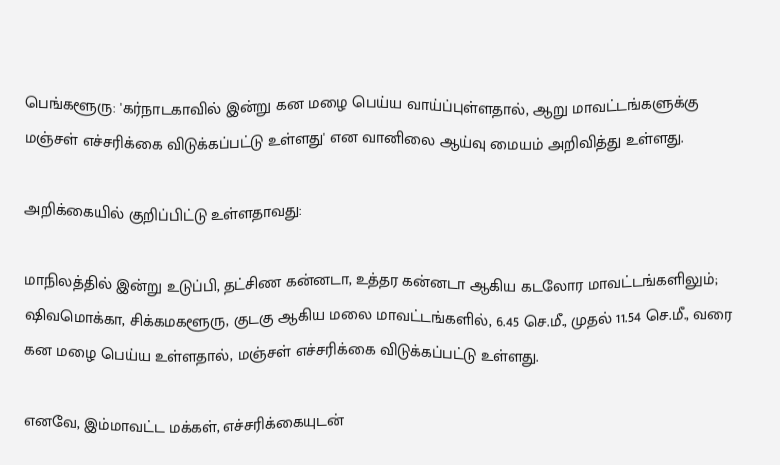பெங்களூரு: 'கர்நாடகாவில் இன்று கன மழை பெய்ய வாய்ப்புள்ளதால், ஆறு மாவட்டங்களுக்கு மஞ்சள் எச்சரிக்கை விடுக்கப்பட்டு உள்ளது' என வானிலை ஆய்வு மையம் அறிவித்து உள்ளது.

அறிக்கையில் குறிப்பிட்டு உள்ளதாவது:

மாநிலத்தில் இன்று உடுப்பி, தட்சிண கன்னடா, உத்தர கன்னடா ஆகிய கடலோர மாவட்டங்களிலும்; ஷிவமொக்கா, சிக்கமகளூரு, குடகு ஆகிய மலை மாவட்டங்களில், 6.45 செ.மீ., முதல் 11.54 செ.மீ., வரை கன மழை பெய்ய உள்ளதால், மஞ்சள் எச்சரிக்கை விடுக்கப்பட்டு உள்ளது.

எனவே, இம்மாவட்ட மக்கள், எச்சரிக்கையுடன்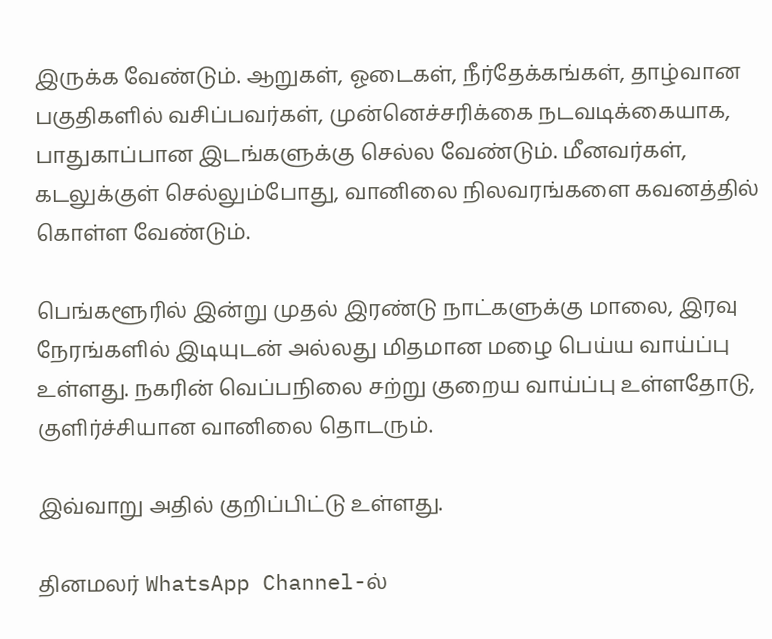இருக்க வேண்டும். ஆறுகள், ஓடைகள், நீர்தேக்கங்கள், தாழ்வான பகுதிகளில் வசிப்பவர்கள், முன்னெச்சரிக்கை நடவடிக்கையாக, பாதுகாப்பான இடங்களுக்கு செல்ல வேண்டும். மீனவர்கள், கடலுக்குள் செல்லும்போது, வானிலை நிலவரங்களை கவனத்தில் கொள்ள வேண்டும்.

பெங்களூரில் இன்று முதல் இரண்டு நாட்களுக்கு மாலை, இரவு நேரங்களில் இடியுடன் அல்லது மிதமான மழை பெய்ய வாய்ப்பு உள்ளது. நகரின் வெப்பநிலை சற்று குறைய வாய்ப்பு உள்ளதோடு, குளிர்ச்சியான வானிலை தொடரும்.

இவ்வாறு அதில் குறிப்பிட்டு உள்ளது.

தினமலர் WhatsApp Channel-ல்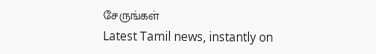சேருங்கள்
Latest Tamil news, instantly on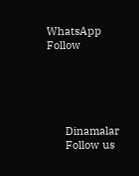WhatsApp
Follow





      Dinamalar
      Follow us